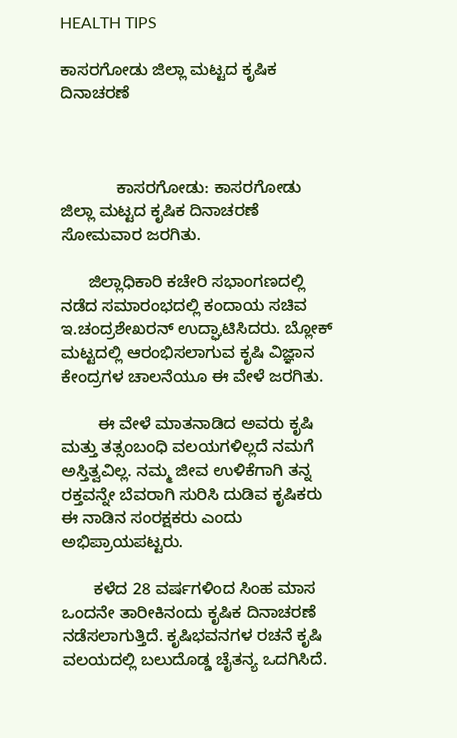HEALTH TIPS

ಕಾಸರಗೋಡು ಜಿಲ್ಲಾ ಮಟ್ಟದ ಕೃಷಿಕ ದಿನಾಚರಣೆ



            ಕಾಸರಗೋಡು: ಕಾಸರಗೋಡು ಜಿಲ್ಲಾ ಮಟ್ಟದ ಕೃಷಿಕ ದಿನಾಚರಣೆ ಸೋಮವಾರ ಜರಗಿತು.

      ಜಿಲ್ಲಾಧಿಕಾರಿ ಕಚೇರಿ ಸಭಾಂಗಣದಲ್ಲಿ ನಡೆದ ಸಮಾರಂಭದಲ್ಲಿ ಕಂದಾಯ ಸಚಿವ ಇ.ಚಂದ್ರಶೇಖರನ್ ಉದ್ಘಾಟಿಸಿದರು. ಬ್ಲೋಕ್ ಮಟ್ಟದಲ್ಲಿ ಆರಂಭಿಸಲಾಗುವ ಕೃಷಿ ವಿಜ್ಞಾನ ಕೇಂದ್ರಗಳ ಚಾಲನೆಯೂ ಈ ವೇಳೆ ಜರಗಿತು.

        ಈ ವೇಳೆ ಮಾತನಾಡಿದ ಅವರು ಕೃಷಿ ಮತ್ತು ತತ್ಸಂಬಂಧಿ ವಲಯಗಳಿಲ್ಲದೆ ನಮಗೆ ಅಸ್ತಿತ್ವವಿಲ್ಲ. ನಮ್ಮ ಜೀವ ಉಳಿಕೆಗಾಗಿ ತನ್ನ ರಕ್ತವನ್ನೇ ಬೆವರಾಗಿ ಸುರಿಸಿ ದುಡಿವ ಕೃಷಿಕರು ಈ ನಾಡಿನ ಸಂರಕ್ಷಕರು ಎಂದು ಅಭಿಪ್ರಾಯಪಟ್ಟರು.

       ಕಳೆದ 28 ವರ್ಷಗಳಿಂದ ಸಿಂಹ ಮಾಸ ಒಂದನೇ ತಾರೀಕಿನಂದು ಕೃಷಿಕ ದಿನಾಚರಣೆ ನಡೆಸಲಾಗುತ್ತಿದೆ. ಕೃಷಿಭವನಗಳ ರಚನೆ ಕೃಷಿ ವಲಯದಲ್ಲಿ ಬಲುದೊಡ್ಡ ಚೈತನ್ಯ ಒದಗಿಸಿದೆ.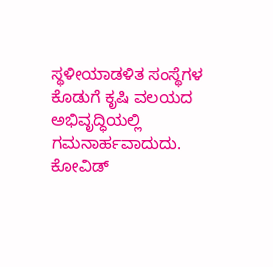ಸ್ಥಳೀಯಾಡಳಿತ ಸಂಸ್ಥೆಗಳ ಕೊಡುಗೆ ಕೃಷಿ ವಲಯದ ಅಭಿವೃದ್ಧಿಯಲ್ಲಿ ಗಮನಾರ್ಹವಾದುದು. ಕೋವಿಡ್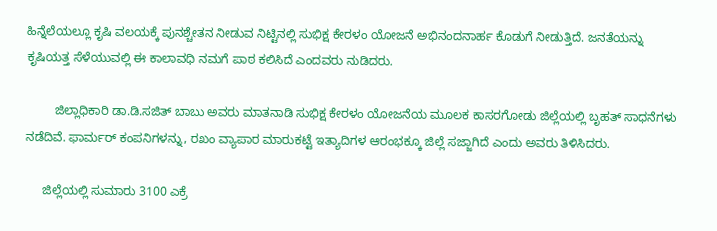ಹಿನ್ನೆಲೆಯಲ್ಲೂ ಕೃಷಿ ವಲಯಕ್ಕೆ ಪುನಶ್ಚೇತನ ನೀಡುವ ನಿಟ್ಟಿನಲ್ಲಿ ಸುಭಿಕ್ಷ ಕೇರಳಂ ಯೋಜನೆ ಅಭಿನಂದನಾರ್ಹ ಕೊಡುಗೆ ನೀಡುತ್ತಿದೆ. ಜನತೆಯನ್ನು ಕೃಷಿಯತ್ತ ಸೆಳೆಯುವಲ್ಲಿ ಈ ಕಾಲಾವಧಿ ನಮಗೆ ಪಾಠ ಕಲಿಸಿದೆ ಎಂದವರು ನುಡಿದರು.

        ಜಿಲ್ಲಾಧಿಕಾರಿ ಡಾ.ಡಿ.ಸಜಿತ್ ಬಾಬು ಅವರು ಮಾತನಾಡಿ ಸುಭಿಕ್ಷ ಕೇರಳಂ ಯೋಜನೆಯ ಮೂಲಕ ಕಾಸರಗೋಡು ಜಿಲ್ಲೆಯಲ್ಲಿ ಬೃಹತ್ ಸಾಧನೆಗಳು ನಡೆದಿವೆ. ಫಾರ್ಮರ್ ಕಂಪನಿಗಳನ್ನು, ರಖಂ ವ್ಯಾಪಾರ ಮಾರುಕಟ್ಟೆ ಇತ್ಯಾದಿಗಳ ಆರಂಭಕ್ಕೂ ಜಿಲ್ಲೆ ಸಜ್ಜಾಗಿದೆ ಎಂದು ಅವರು ತಿಳಿಸಿದರು.

     ಜಿಲ್ಲೆಯಲ್ಲಿ ಸುಮಾರು 3100 ಎಕ್ರೆ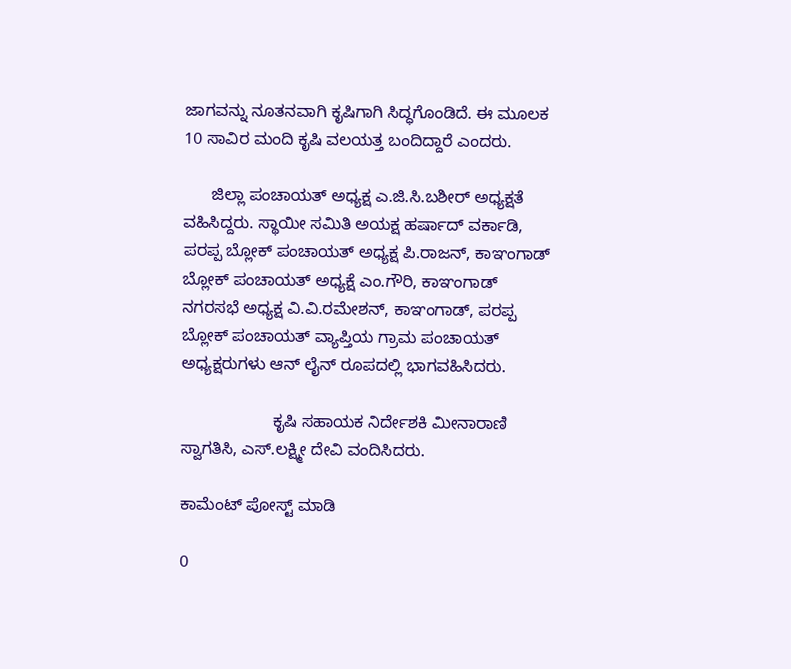ಜಾಗವನ್ನು ನೂತನವಾಗಿ ಕೃಷಿಗಾಗಿ ಸಿದ್ಧಗೊಂಡಿದೆ. ಈ ಮೂಲಕ 10 ಸಾವಿರ ಮಂದಿ ಕೃಷಿ ವಲಯತ್ತ ಬಂದಿದ್ದಾರೆ ಎಂದರು.

      ಜಿಲ್ಲಾ ಪಂಚಾಯತ್ ಅಧ್ಯಕ್ಷ ಎ.ಜಿ.ಸಿ.ಬಶೀರ್ ಅಧ್ಯಕ್ಷತೆ ವಹಿಸಿದ್ದರು. ಸ್ಥಾಯೀ ಸಮಿತಿ ಅಯಕ್ಷ ಹರ್ಷಾದ್ ವರ್ಕಾಡಿ, ಪರಪ್ಪ ಬ್ಲೋಕ್ ಪಂಚಾಯತ್ ಅಧ್ಯಕ್ಷ ಪಿ.ರಾಜನ್, ಕಾಞಂಗಾಡ್ ಬ್ಲೋಕ್ ಪಂಚಾಯತ್ ಅಧ್ಯಕ್ಷೆ ಎಂ.ಗೌರಿ, ಕಾಞಂಗಾಡ್ ನಗರಸಭೆ ಅಧ್ಯಕ್ಷ ವಿ.ವಿ.ರಮೇಶನ್, ಕಾಞಂಗಾಡ್, ಪರಪ್ಪ ಬ್ಲೋಕ್ ಪಂಚಾಯತ್ ವ್ಯಾಪ್ತಿಯ ಗ್ರಾಮ ಪಂಚಾಯತ್ ಅಧ್ಯಕ್ಷರುಗಳು ಆನ್ ಲೈನ್ ರೂಪದಲ್ಲಿ ಭಾಗವಹಿಸಿದರು.

                    ಕೃಷಿ ಸಹಾಯಕ ನಿರ್ದೇಶಕಿ ಮೀನಾರಾಣಿ ಸ್ವಾಗತಿಸಿ, ಎಸ್.ಲಕ್ಷ್ಮೀ ದೇವಿ ವಂದಿಸಿದರು.

ಕಾಮೆಂಟ್‌‌ ಪೋಸ್ಟ್‌ ಮಾಡಿ

0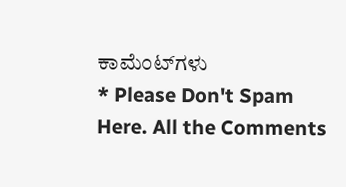ಕಾಮೆಂಟ್‌ಗಳು
* Please Don't Spam Here. All the Comments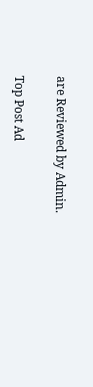are Reviewed by Admin.

Top Post Ad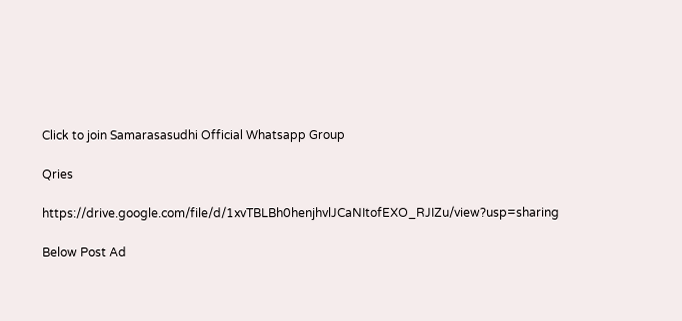Click to join Samarasasudhi Official Whatsapp Group

Qries

https://drive.google.com/file/d/1xvTBLBh0henjhvlJCaNItofEXO_RJIZu/view?usp=sharing

Below Post Ad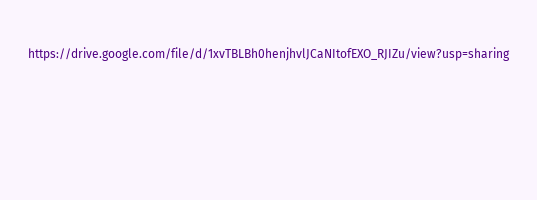https://drive.google.com/file/d/1xvTBLBh0henjhvlJCaNItofEXO_RJIZu/view?usp=sharing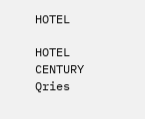HOTEL

HOTEL
CENTURY
Qries